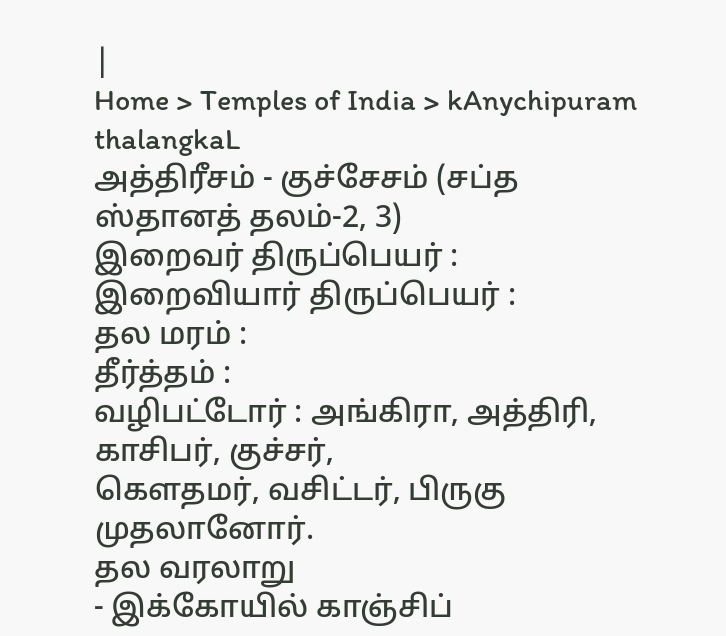|
Home > Temples of India > kAnychipuram thalangkaL
அத்திரீசம் - குச்சேசம் (சப்த ஸ்தானத் தலம்-2, 3)
இறைவர் திருப்பெயர் :
இறைவியார் திருப்பெயர் :
தல மரம் :
தீர்த்தம் :
வழிபட்டோர் : அங்கிரா, அத்திரி, காசிபர், குச்சர்,
கௌதமர், வசிட்டர், பிருகு முதலானோர்.
தல வரலாறு
- இக்கோயில் காஞ்சிப்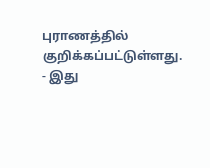புராணத்தில் குறிக்கப்பட்டுள்ளது.
- இது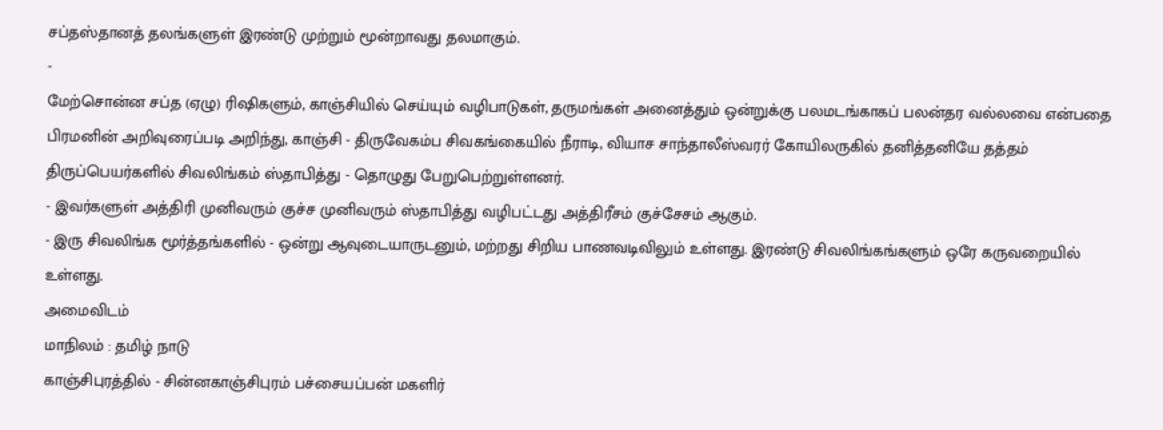சப்தஸ்தானத் தலங்களுள் இரண்டு முற்றும் மூன்றாவது தலமாகும்.
-
மேற்சொன்ன சப்த (ஏழு) ரிஷிகளும், காஞ்சியில் செய்யும் வழிபாடுகள், தருமங்கள் அனைத்தும் ஒன்றுக்கு பலமடங்காகப் பலன்தர வல்லவை என்பதை பிரமனின் அறிவுரைப்படி அறிந்து, காஞ்சி - திருவேகம்ப சிவகங்கையில் நீராடி, வியாச சாந்தாலீஸ்வரர் கோயிலருகில் தனித்தனியே தத்தம் திருப்பெயர்களில் சிவலிங்கம் ஸ்தாபித்து - தொழுது பேறுபெற்றுள்ளனர்.
- இவர்களுள் அத்திரி முனிவரும் குச்ச முனிவரும் ஸ்தாபித்து வழிபட்டது அத்திரீசம் குச்சேசம் ஆகும்.
- இரு சிவலிங்க மூர்த்தங்களில் - ஒன்று ஆவுடையாருடனும், மற்றது சிறிய பாணவடிவிலும் உள்ளது. இரண்டு சிவலிங்கங்களும் ஒரே கருவறையில் உள்ளது.
அமைவிடம்
மாநிலம் : தமிழ் நாடு
காஞ்சிபுரத்தில் - சின்னகாஞ்சிபுரம் பச்சையப்பன் மகளிர்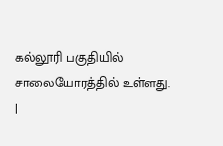கல்லூரி பகுதியில் சாலையோரத்தில் உள்ளது.
|